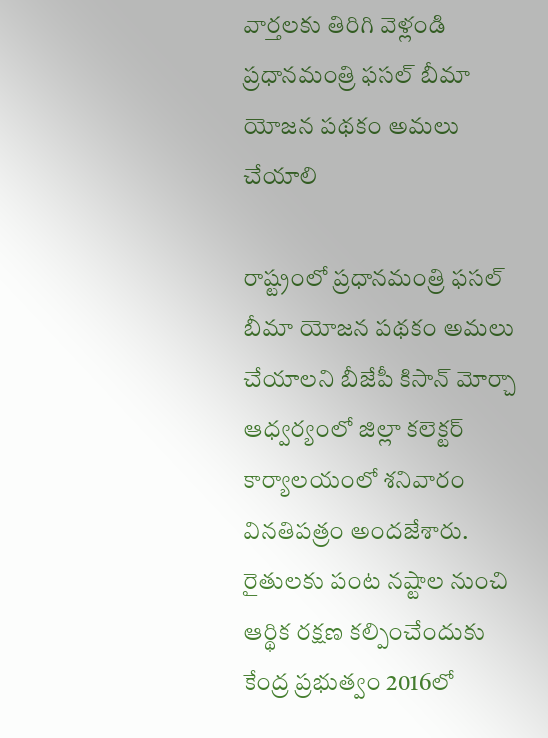వార్తలకు తిరిగి వెళ్లండి
ప్రధానమంత్రి ఫసల్ బీమా యోజన పథకం అమలు చేయాలి

రాష్ట్రంలో ప్రధానమంత్రి ఫసల్ బీమా యోజన పథకం అమలు చేయాలని బీజేపీ కిసాన్ మోర్చా ఆధ్వర్యంలో జిల్లా కలెక్టర్ కార్యాలయంలో శనివారం వినతిపత్రం అందజేశారు.
రైతులకు పంట నష్టాల నుంచి ఆర్థిక రక్షణ కల్పించేందుకు కేంద్ర ప్రభుత్వం 2016లో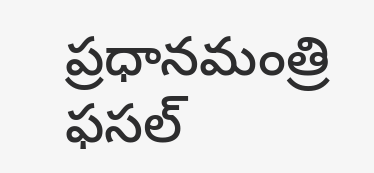ప్రధానమంత్రి ఫసల్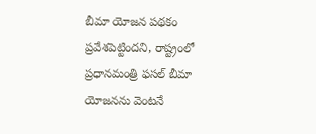బీమా యోజన పథకం ప్రవేశపెట్టిందని, రాష్ట్రంలో ప్రధానమంత్రి ఫసల్ బీమా యోజనను వెంటనే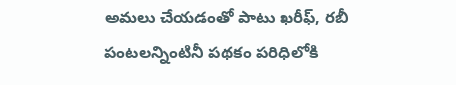అమలు చేయడంతో పాటు ఖరీఫ్, రబీ పంటలన్నింటినీ పథకం పరిధిలోకి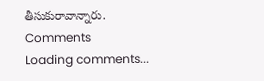తీసుకురావాన్నారు.
Comments
Loading comments...